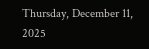Thursday, December 11, 2025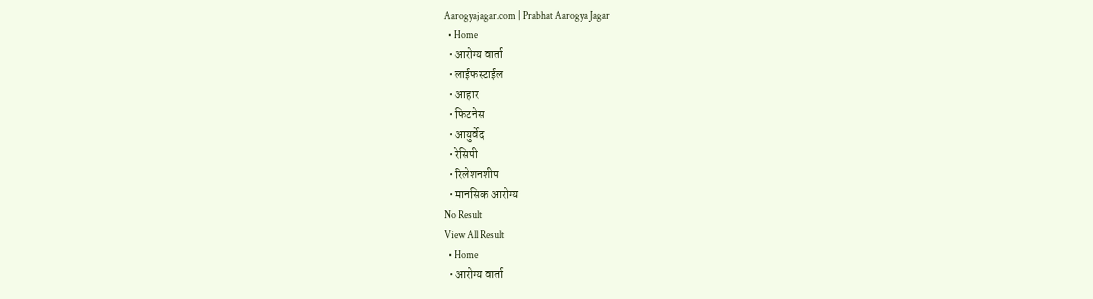Aarogyajagar.com | Prabhat Aarogya Jagar
  • Home
  • आरोग्य वार्ता
  • लाईफस्टाईल
  • आहार
  • फिटनेस
  • आयुर्वेद
  • रेसिपी
  • रिलेशनशीप
  • मानसिक आरोग्य
No Result
View All Result
  • Home
  • आरोग्य वार्ता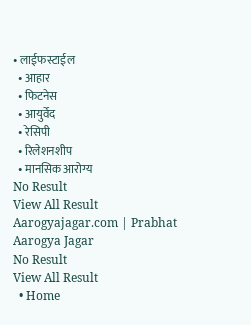• लाईफस्टाईल
  • आहार
  • फिटनेस
  • आयुर्वेद
  • रेसिपी
  • रिलेशनशीप
  • मानसिक आरोग्य
No Result
View All Result
Aarogyajagar.com | Prabhat Aarogya Jagar
No Result
View All Result
  • Home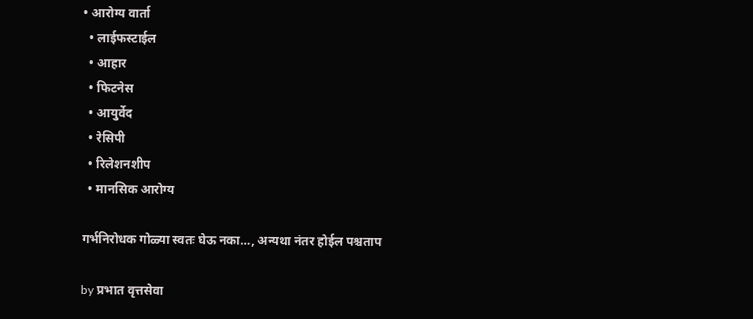• आरोग्य वार्ता
  • लाईफस्टाईल
  • आहार
  • फिटनेस
  • आयुर्वेद
  • रेसिपी
  • रिलेशनशीप
  • मानसिक आरोग्य

गर्भनिरोधक गोळ्या स्वतः घेऊ नका…, अन्यथा नंतर होईल पश्चताप

by प्रभात वृत्तसेवा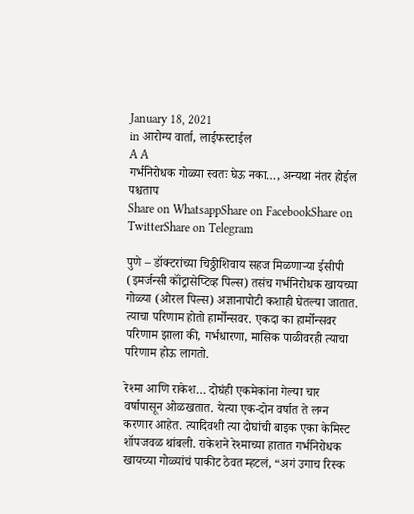January 18, 2021
in आरोग्य वार्ता, लाईफस्टाईल
A A
गर्भनिरोधक गोळ्या स्वतः घेऊ नका…, अन्यथा नंतर होईल पश्चताप
Share on WhatsappShare on FacebookShare on TwitterShare on Telegram

पुणे – डॉक्‍टरांच्या चिठ्ठीशिवाय सहज मिळणाऱ्या ईसीपी (इमर्जन्सी कॉंट्रासेप्टिव्ह पिल्स) तसंच गर्भनिरोधक खायच्या गोळ्या (ओरल पिल्स) अज्ञानापोटी कशाही घेतल्या जातात. त्याचा परिणाम होतो हार्मोन्सवर. एकदा का हार्मोन्सवर परिणाम झाला की, गर्भधारणा, मासिक पाळीवरही त्याचा परिणाम होऊ लागतो.

रेश्‍मा आणि राकेश… दोघंही एकमेकांना गेल्या चार वर्षापासून ओळखतात. येत्या एक-दोन वर्षात ते लग्न करणार आहेत. त्यादिवशी त्या दोघांची बाइक एका केमिस्ट शॉपजवळ थांबली. राकेशने रेश्‍माच्या हातात गर्भनिरोधक खायच्या गोळ्यांचं पाकीट ठेवत म्हटलं, “अगं उगाच रिस्क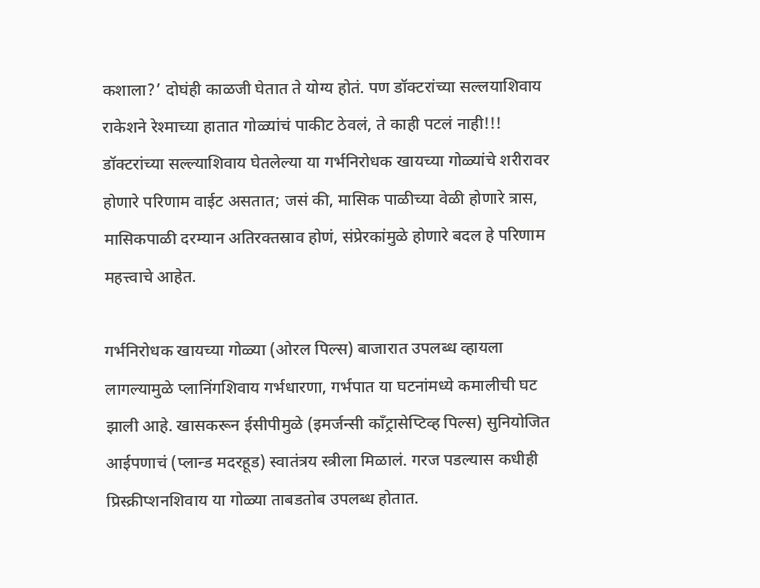कशाला?’ दोघंही काळजी घेतात ते योग्य होतं. पण डॉक्‍टरांच्या सल्लयाशिवाय राकेशने रेश्‍माच्या हातात गोळ्यांचं पाकीट ठेवलं, ते काही पटलं नाही!!! डॉक्‍टरांच्या सल्ल्याशिवाय घेतलेल्या या गर्भनिरोधक खायच्या गोळ्यांचे शरीरावर होणारे परिणाम वाईट असतात; जसं की, मासिक पाळीच्या वेळी होणारे त्रास, मासिकपाळी दरम्यान अतिरक्‍तस्राव होणं, संप्रेरकांमुळे होणारे बदल हे परिणाम महत्त्वाचे आहेत.

गर्भनिरोधक खायच्या गोळ्या (ओरल पिल्स) बाजारात उपलब्ध व्हायला लागल्यामुळे प्लानिंगशिवाय गर्भधारणा, गर्भपात या घटनांमध्ये कमालीची घट झाली आहे. खासकरून ईसीपीमुळे (इमर्जन्सी कॉंट्रासेप्टिव्ह पिल्स) सुनियोजित आईपणाचं (प्लान्ड मदरहूड) स्वातंत्रय स्त्रीला मिळालं. गरज पडल्यास कधीही प्रिस्क्रीप्शनशिवाय या गोळ्या ताबडतोब उपलब्ध होतात.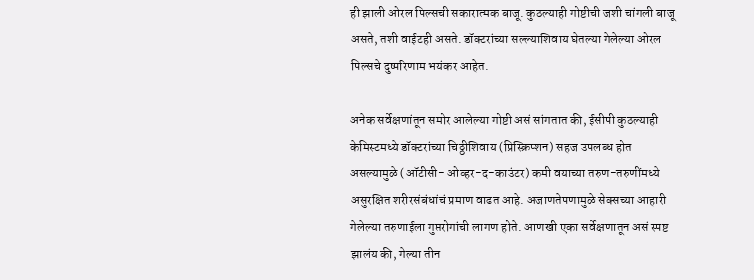ही झाली ओरल पिल्सची सकारात्मक बाजू. कुठल्याही गोष्टीची जशी चांगली बाजू असते, तशी वाईटही असते. डॉक्‍टरांच्या सल्ल्याशिवाय घेतल्या गेलेल्या ओरल पिल्सचे दुष्परिणाम भयंकर आहेत.

अनेक सर्वेक्षणांतून समोर आलेल्या गोष्टी असं सांगतात की, ईसीपी कुठल्याही केमिस्टमध्ये डॉक्‍टरांच्या चिठ्ठीशिवाय (प्रिस्क्रिप्शन) सहज उपलब्ध होत असल्यामुळे (ऑटीसी- ओव्हर-द-काउंटर) कमी वयाच्या तरुण-तरुणींमध्ये असुरक्षित शरीरसंबंधांचं प्रमाण वाढत आहे. अजाणतेपणामुळे सेक्‍सच्या आहारी गेलेल्या तरुणाईला गुप्तरोगांची लागण होते. आणखी एका सर्वेक्षणातून असं स्पष्ट झालंय की, गेल्या तीन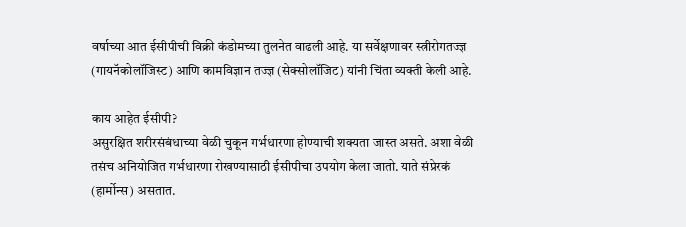वर्षाच्या आत ईसीपीची विक्री कंडोमच्या तुलनेत वाढली आहे. या सर्वेक्षणावर स्त्रीरोगतज्ज्ञ (गायनॅकोलॉजिस्ट) आणि कामविज्ञान तज्ज्ञ (सेक्‍सोलॉजिट) यांनी चिंता व्यक्ती केली आहे.

काय आहेत ईसीपी?
असुरक्षित शरीरसंबंधाच्या वेळी चुकून गर्भधारणा होण्याची शक्‍यता जास्त असते. अशा वेळी तसंच अनियोजित गर्भधारणा रोखण्यासाठी ईसीपीचा उपयोग केला जातो. याते संप्रेरकं (हार्मोन्स) असतात.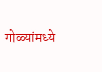गोळ्यांमध्ये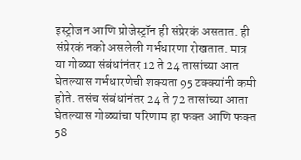इस्ट्रोजन आणि प्रोजेस्ट्रॉन ही संप्रेरकं असतात. ही संप्रेरकं नको असलेली गर्भधारणा रोखतात. मात्र या गोळ्या संबंधांनंतर 12 ते 24 तासांच्या आत घेतल्यास गर्भधारणेची शक्‍यता 95 टक्‍क्‍यांनी कमी होते. तसंच संबंधांनंतर 24 ते 72 तासांच्या आता घेतल्यास गोळ्यांचा परिणाम हा फक्‍त आणि फक्‍त 58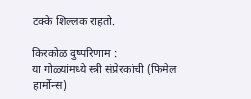टक्के शिल्लक राहतो.

किरकोळ दुष्परिणाम :
या गोळ्यांमध्ये स्त्री संप्रेरकांची (फिमेल हार्मोन्स)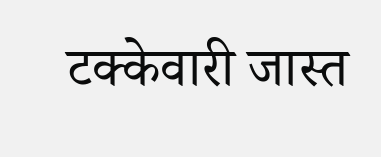टक्केवारी जास्त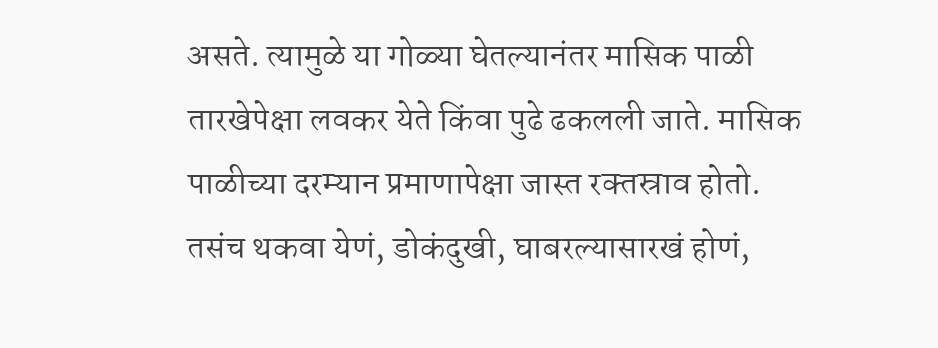असते. त्यामुळे या गोळ्या घेतल्यानंतर मासिक पाळी तारखेपेक्षा लवकर येते किंवा पुढे ढकलली जाते. मासिक पाळीच्या दरम्यान प्रमाणापेक्षा जास्त रक्‍तस्राव होतो. तसंच थकवा येणं, डोकंदुखी, घाबरल्यासारखं होणं,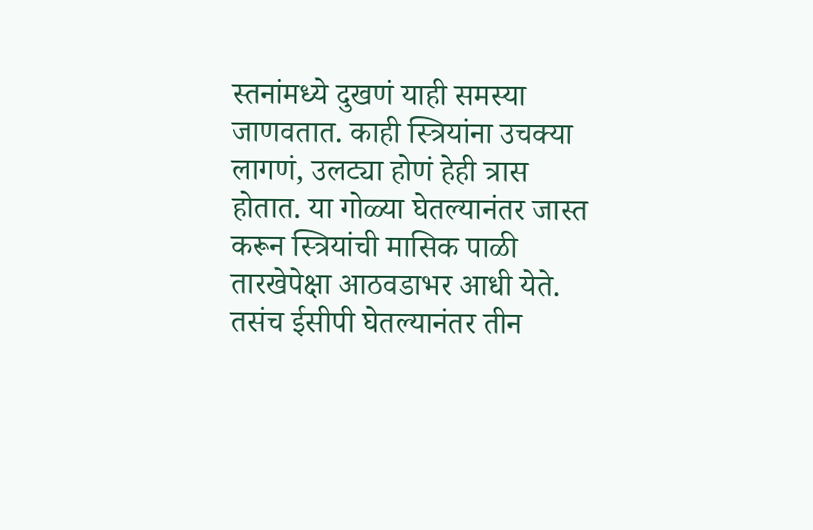स्तनांमध्ये दुखणं याही समस्या जाणवतात. काही स्त्रियांना उचक्‍या लागणं, उलट्या होणं हेही त्रास होतात. या गोळ्या घेतल्यानंतर जास्त करून स्त्रियांची मासिक पाळी तारखेपेक्षा आठवडाभर आधी येते. तसंच ईसीपी घेतल्यानंतर तीन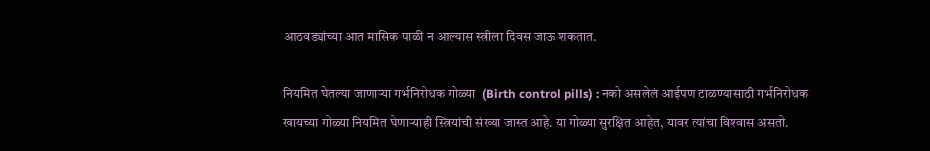आठवड्यांच्या आत मासिक पाळी न आल्यास स्त्रीला दिवस जाऊ शकतात.

नियमित घेतल्या जाणाऱ्या गर्भनिरोधक गोळ्या  (Birth control pills) : नको असलेलं आईपण टाळण्यासाठी गर्भनिरोधक खायच्या गोळ्या नियमित घेणाऱ्याही स्त्रियांची संख्या जास्त आहे. या गोळ्या सुरक्षित आहेत, यावर त्यांचा विश्‍वास असतो.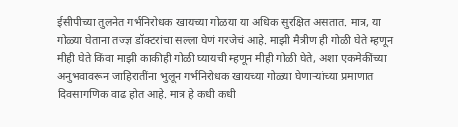ईसीपीच्या तुलनेत गर्भनिरोधक खायच्या गोळया या अधिक सुरक्षित असतात. मात्र, या गोळ्या घेताना तज्ज्ञ डॉक्‍टरांचा सल्ला घेणं गरजेचं आहे. माझी मैत्रीण ही गोळी घेते म्हणून मीही घेते किंवा माझी काकीही गोळी घ्यायची म्हणून मीही गोळी घेते, अशा एकमेकींच्या अनुभवावरून जाहिरातींना भुलून गर्भनिरोधक खायच्या गोळ्या घेणाऱ्यांच्या प्रमाणात दिवसागणिक वाढ होत आहे. मात्र हे कधी कधी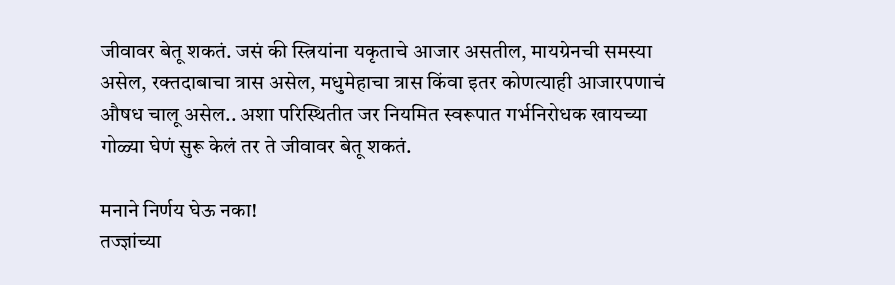जीवावर बेतू शकतं. जसं की स्त्रियांना यकृताचे आजार असतील, मायग्रेनची समस्या असेल, रक्तदाबाचा त्रास असेल, मधुमेहाचा त्रास किंवा इतर कोणत्याही आजारपणाचं औषध चालू असेल.. अशा परिस्थितीत जर नियमित स्वरूपात गर्भनिरोधक खायच्या गोळ्या घेणं सुरू केलं तर ते जीवावर बेतू शकतं.

मनाने निर्णय घेऊ नका!
तज्ज्ञांच्या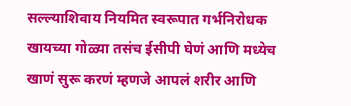सल्ल्याशिवाय नियमित स्वरूपात गर्भनिरोधक खायच्या गोळ्या तसंच ईसीपी घेणं आणि मध्येच खाणं सुरू करणं म्हणजे आपलं शरीर आणि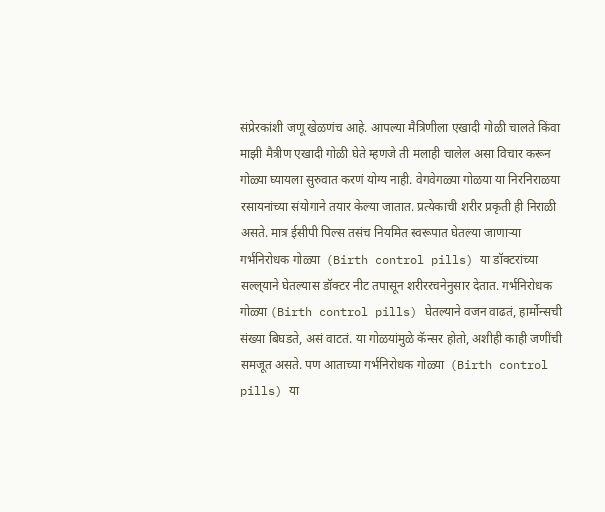संप्रेरकांशी जणू खेळणंच आहे. आपल्या मैत्रिणीला एखादी गोळी चालते किंवा माझी मैत्रीण एखादी गोळी घेते म्हणजे ती मलाही चालेल असा विचार करून गोळ्या घ्यायला सुरुवात करणं योग्य नाही. वेगवेगळ्या गोळया या निरनिराळया रसायनांच्या संयोगाने तयार केल्या जातात. प्रत्येकाची शरीर प्रकृती ही निराळी असते. मात्र ईसीपी पिल्स तसंच नियमित स्वरूपात घेतल्या जाणाऱ्या गर्भनिरोधक गोळ्या  (Birth control pills) या डॉक्‍टरांच्या सल्ल्‌याने घेतल्यास डॉक्‍टर नीट तपासून शरीररचनेनुसार देतात. गर्भनिरोधक गोळ्या (Birth control pills) घेतल्याने वजन वाढतं, हार्मोन्सची संख्या बिघडते, असं वाटतं. या गोळयांमुळे कॅन्सर होतो, अशीही काही जणींची समजूत असते. पण आताच्या गर्भनिरोधक गोळ्या  (Birth control pills) या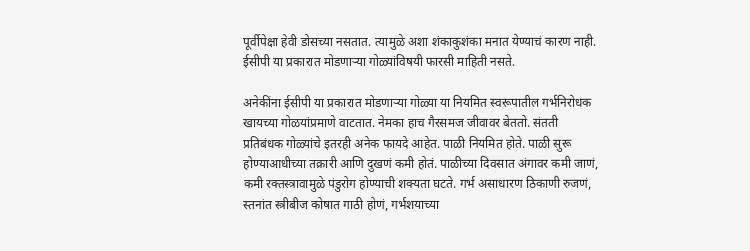पूर्वीपेक्षा हेवी डोसच्या नसतात. त्यामुळे अशा शंकाकुशंका मनात येण्याचं कारण नाही. ईसीपी या प्रकारात मोडणाऱ्या गोळ्यांविषयी फारसी माहिती नसते.

अनेकींना ईसीपी या प्रकारात मोडणाऱ्या गोळ्या या नियमित स्वरूपातील गर्भनिरोधक खायच्या गोळयांप्रमाणे वाटतात. नेमका हाच गैरसमज जीवावर बेततो. संतती प्रतिबंधक गोळ्यांचे इतरही अनेक फायदे आहेत. पाळी नियमित होते. पाळी सुरू होण्याआधीच्या तक्रारी आणि दुखणं कमी होतं. पाळीच्या दिवसात अंगावर कमी जाणं, कमी रक्तस्त्रावामुळे पंडुरोग होण्याची शक्‍यता घटते. गर्भ असाधारण ठिकाणी रुजणं, स्तनांत स्त्रीबीज कोषात गाठी होणं, गर्भशयाच्या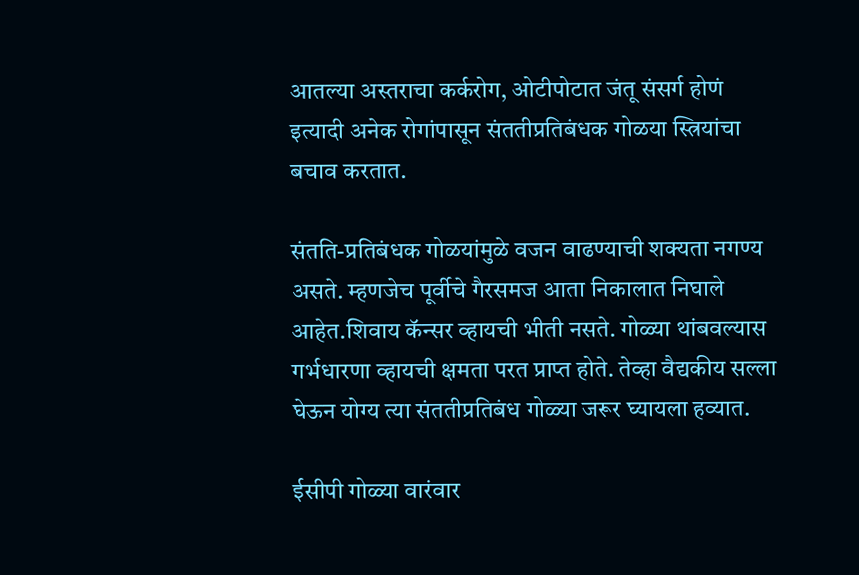आतल्या अस्तराचा कर्करोग, ओटीपोटात जंतू संसर्ग होणं इत्यादी अनेक रोगांपासून संततीप्रतिबंधक गोळया स्त्रियांचा बचाव करतात.

संतति-प्रतिबंधक गोळयांमुळे वजन वाढण्याची शक्‍यता नगण्य असते. म्हणजेच पूर्वीचे गैरसमज आता निकालात निघाले आहेत.शिवाय कॅन्सर व्हायची भीती नसते. गोळ्या थांबवल्यास गर्भधारणा व्हायची क्षमता परत प्राप्त होते. तेव्हा वैद्यकीय सल्ला घेऊन योग्य त्या संततीप्रतिबंध गोळ्या जरूर घ्यायला हव्यात.

ईसीपी गोळ्या वारंवार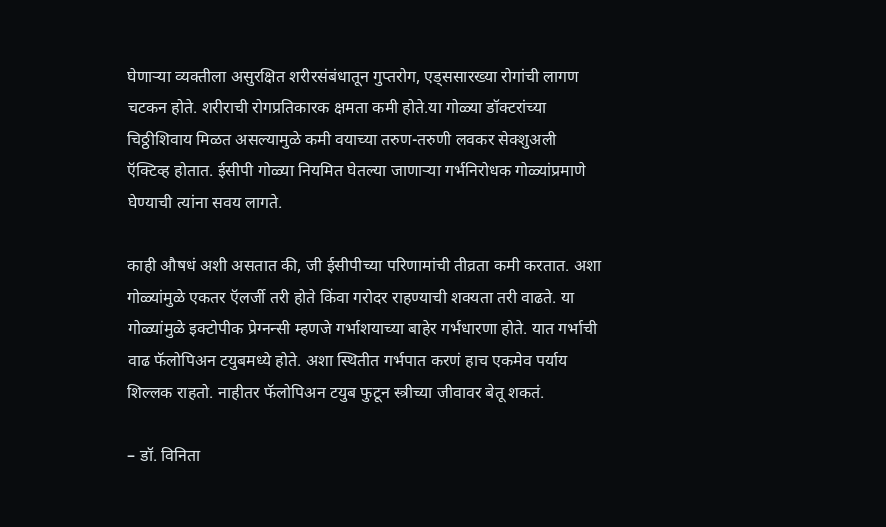घेणाऱ्या व्यक्‍तीला असुरक्षित शरीरसंबंधातून गुप्तरोग, एड्‌ससारख्या रोगांची लागण चटकन होते. शरीराची रोगप्रतिकारक क्षमता कमी होते.या गोळ्या डॉक्‍टरांच्या चिठ्ठीशिवाय मिळत असल्यामुळे कमी वयाच्या तरुण-तरुणी लवकर सेक्‍शुअली ऍक्‍टिव्ह होतात. ईसीपी गोळ्या नियमित घेतल्या जाणाऱ्या गर्भनिरोधक गोळ्यांप्रमाणे घेण्याची त्यांना सवय लागते.

काही औषधं अशी असतात की, जी ईसीपीच्या परिणामांची तीव्रता कमी करतात. अशा गोळ्यांमुळे एकतर ऍलर्जी तरी होते किंवा गरोदर राहण्याची शक्‍यता तरी वाढते. या गोळ्यांमुळे इक्‍टोपीक प्रेग्नन्सी म्हणजे गर्भाशयाच्या बाहेर गर्भधारणा होते. यात गर्भाची वाढ फॅलोपिअन टयुबमध्ये होते. अशा स्थितीत गर्भपात करणं हाच एकमेव पर्याय शिल्लक राहतो. नाहीतर फॅलोपिअन टयुब फुटून स्त्रीच्या जीवावर बेतू शकतं.

– डॉ. विनिता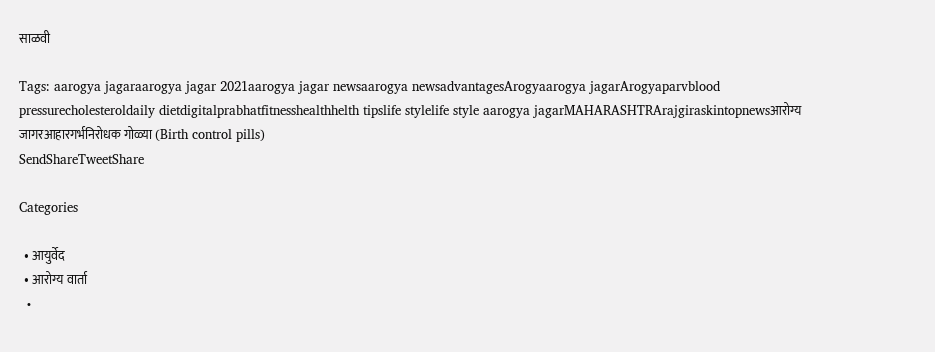साळवी

Tags: aarogya jagaraarogya jagar 2021aarogya jagar newsaarogya newsadvantagesArogyaarogya jagarArogyaparvblood pressurecholesteroldaily dietdigitalprabhatfitnesshealthhelth tipslife stylelife style aarogya jagarMAHARASHTRArajgiraskintopnewsआरोग्य जागरआहारगर्भनिरोधक गोळ्या (Birth control pills)
SendShareTweetShare

Categories

  • आयुर्वेद
  • आरोग्य वार्ता
  •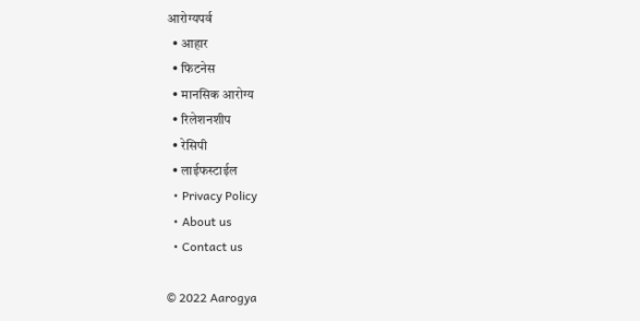आरोग्यपर्व
  • आहार
  • फिटनेस
  • मानसिक आरोग्य
  • रिलेशनशीप
  • रेसिपी
  • लाईफस्टाईल
  • Privacy Policy
  • About us
  • Contact us

© 2022 Aarogya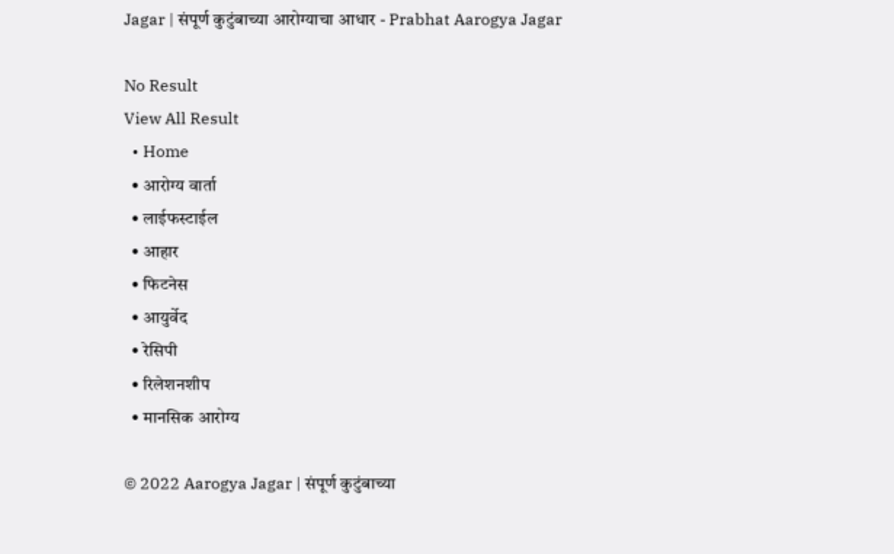Jagar | संपूर्ण कुटुंबाच्या आरोग्याचा आधार - Prabhat Aarogya Jagar

No Result
View All Result
  • Home
  • आरोग्य वार्ता
  • लाईफस्टाईल
  • आहार
  • फिटनेस
  • आयुर्वेद
  • रेसिपी
  • रिलेशनशीप
  • मानसिक आरोग्य

© 2022 Aarogya Jagar | संपूर्ण कुटुंबाच्या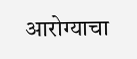आरोग्याचा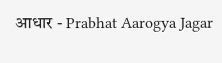आधार - Prabhat Aarogya Jagar